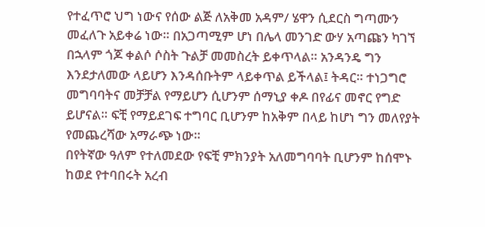የተፈጥሮ ህግ ነውና የሰው ልጅ ለአቅመ አዳም/ ሄዋን ሲደርስ ግጣሙን መፈለጉ አይቀሬ ነው። በአጋጣሚም ሆነ በሌላ መንገድ ውሃ አጣጩን ካገኘ በኋላም ጎጆ ቀልሶ ሶስት ጉልቻ መመስረት ይቀጥላል። አንዳንዴ ግን እንደታለመው ላይሆን እንዳሰቡትም ላይቀጥል ይችላል፤ ትዳር። ተነጋግሮ መግባባትና መቻቻል የማይሆን ሲሆንም ሰማኒያ ቀዶ በየፊና መኖር የግድ ይሆናል። ፍቺ የማይደገፍ ተግባር ቢሆንም ከአቅም በላይ ከሆነ ግን መለየያት የመጨረሻው አማራጭ ነው።
በየትኛው ዓለም የተለመደው የፍቺ ምክንያት አለመግባባት ቢሆንም ከሰሞኑ ከወደ የተባበሩት አረብ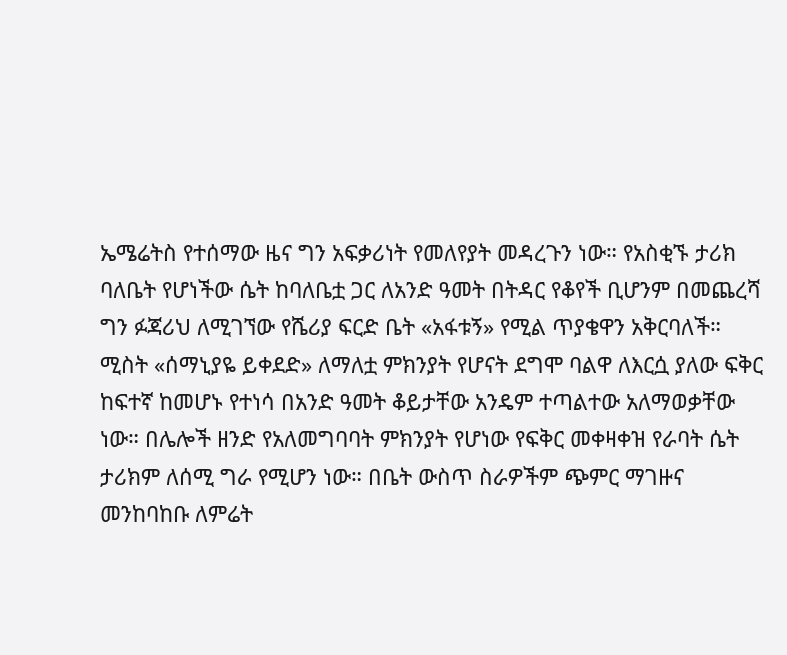ኤሜሬትስ የተሰማው ዜና ግን አፍቃሪነት የመለየያት መዳረጉን ነው። የአስቂኙ ታሪክ ባለቤት የሆነችው ሴት ከባለቤቷ ጋር ለአንድ ዓመት በትዳር የቆየች ቢሆንም በመጨረሻ ግን ፉጃሪህ ለሚገኘው የሼሪያ ፍርድ ቤት «አፋቱኝ» የሚል ጥያቄዋን አቅርባለች።
ሚስት «ሰማኒያዬ ይቀደድ» ለማለቷ ምክንያት የሆናት ደግሞ ባልዋ ለእርሷ ያለው ፍቅር ከፍተኛ ከመሆኑ የተነሳ በአንድ ዓመት ቆይታቸው አንዴም ተጣልተው አለማወቃቸው ነው። በሌሎች ዘንድ የአለመግባባት ምክንያት የሆነው የፍቅር መቀዛቀዝ የራባት ሴት ታሪክም ለሰሚ ግራ የሚሆን ነው። በቤት ውስጥ ስራዎችም ጭምር ማገዙና መንከባከቡ ለምሬት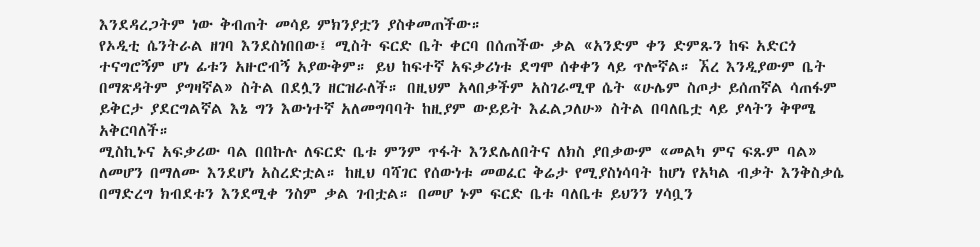እንደዳረጋትም ነው ቅብጠት መሳይ ምክንያቷን ያስቀመጠችው።
የኦዲቲ ሴንትራል ዘገባ እንደስነበበው፤ ሚስት ፍርድ ቤት ቀርባ በሰጠችው ቃል «አንድም ቀን ድምጹን ከፍ አድርጎ ተናግሮኝም ሆነ ፊቱን አዙሮብኝ አያውቅም። ይህ ከፍተኛ አፍቃሪነቱ ደግሞ ሰቀቀን ላይ ጥሎኛል። ኧረ እንዲያውም ቤት በማጽዳትም ያግዛኛል» ስትል በደሏን ዘርዝራለች። በዚህም አላበቃችም አስገራሚዋ ሴት «ሁሌም ስጦታ ይሰጠኛል ሳጠፋም ይቅርታ ያደርግልኛል እኔ ግን እውነተኛ አለመግባባት ከዚያም ውይይት እፈልጋለሁ» ስትል በባለቤቷ ላይ ያላትን ቅዋሜ አቅርባለች።
ሚስኪኑና አፍቃሪው ባል በበኩሉ ለፍርድ ቤቱ ምንም ጥፋት እንደሌለበትና ለክስ ያበቃውም «መልካ ምና ፍጹም ባል» ለመሆን በማለሙ እንደሆነ አስረድቷል። ከዚህ ባሻገር የሰውነቱ መወፈር ቅሬታ የሚያስነሳባት ከሆነ የአካል ብቃት እንቅስቃሴ በማድረግ ክብደቱን እንደሚቀ ንስም ቃል ገብቷል። በመሆ ኑም ፍርድ ቤቱ ባለቤቱ ይህንን ሃሳቧን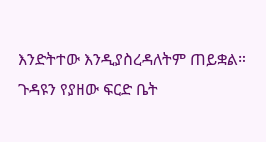እንድትተው እንዲያስረዳለትም ጠይቋል።
ጉዳዩን የያዘው ፍርድ ቤት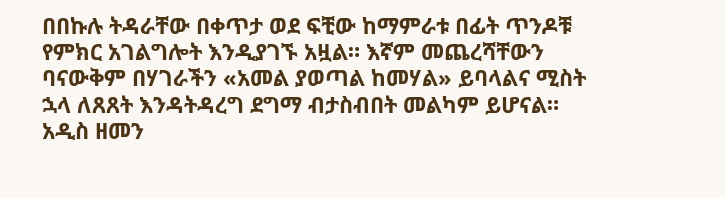በበኩሉ ትዳራቸው በቀጥታ ወደ ፍቺው ከማምራቱ በፊት ጥንዶቹ የምክር አገልግሎት እንዲያገኙ አዟል። እኛም መጨረሻቸውን ባናውቅም በሃገራችን «አመል ያወጣል ከመሃል» ይባላልና ሚስት ኋላ ለጸጸት እንዳትዳረግ ደግማ ብታስብበት መልካም ይሆናል።
አዲስ ዘመን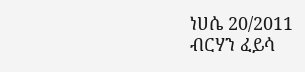ነሀሴ 20/2011
ብርሃን ፈይሳ